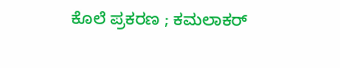ಕೊಲೆ ಪ್ರಕರಣ ; ಕಮಲಾಕರ್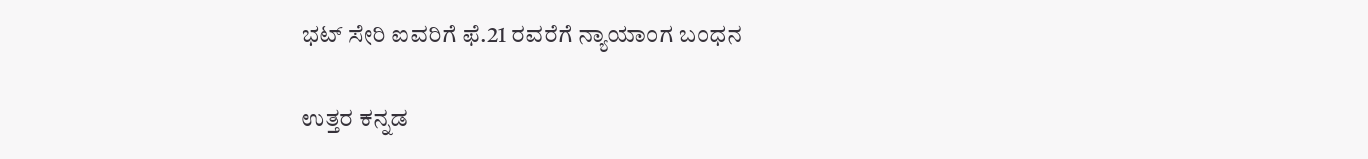ಭಟ್ ಸೇರಿ ಐವರಿಗೆ ಫೆ.21 ರವರೆಗೆ ನ್ಯಾಯಾಂಗ ಬಂಧನ

ಉತ್ತರ ಕನ್ನಡ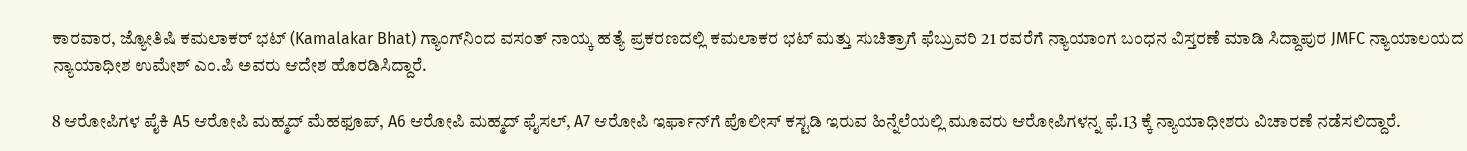ಕಾರವಾರ, ಜ್ಯೋತಿಷಿ ಕಮಲಾಕರ್ ಭಟ್ (Kamalakar Bhat) ಗ್ಯಾಂಗ್‌ನಿಂದ ವಸಂತ್ ನಾಯ್ಕ ಹತ್ಯೆ ಪ್ರಕರಣದಲ್ಲಿ ಕಮಲಾಕರ ಭಟ್ ಮತ್ತು ಸುಚಿತ್ರಾಗೆ ಫೆಬ್ರುವರಿ 21 ರವರೆಗೆ ನ್ಯಾಯಾಂಗ ಬಂಧನ ವಿಸ್ತರಣೆ ಮಾಡಿ ಸಿದ್ದಾಪುರ JMFC ನ್ಯಾಯಾಲಯದ ನ್ಯಾಯಾಧೀಶ ಉಮೇಶ್ ಎಂ.ಪಿ ಅವರು ಆದೇಶ ಹೊರಡಿಸಿದ್ದಾರೆ.

8 ಆರೋಪಿಗಳ ಪೈಕಿ A5 ಆರೋಪಿ ಮಹ್ಮದ್ ಮೆಹಫೂಪ್, A6 ಆರೋಪಿ ಮಹ್ಮದ್ ಫೈಸಲ್, A7 ಆರೋಪಿ ಇರ್ಫಾನ್‌ಗೆ ಪೊಲೀಸ್ ಕಸ್ಟಡಿ ಇರುವ ಹಿನ್ನೆಲೆಯಲ್ಲಿ ಮೂವರು ಆರೋಪಿಗಳನ್ನ ಫೆ.13 ಕ್ಕೆ ನ್ಯಾಯಾಧೀಶರು ವಿಚಾರಣೆ ನಡೆಸಲಿದ್ದಾರೆ.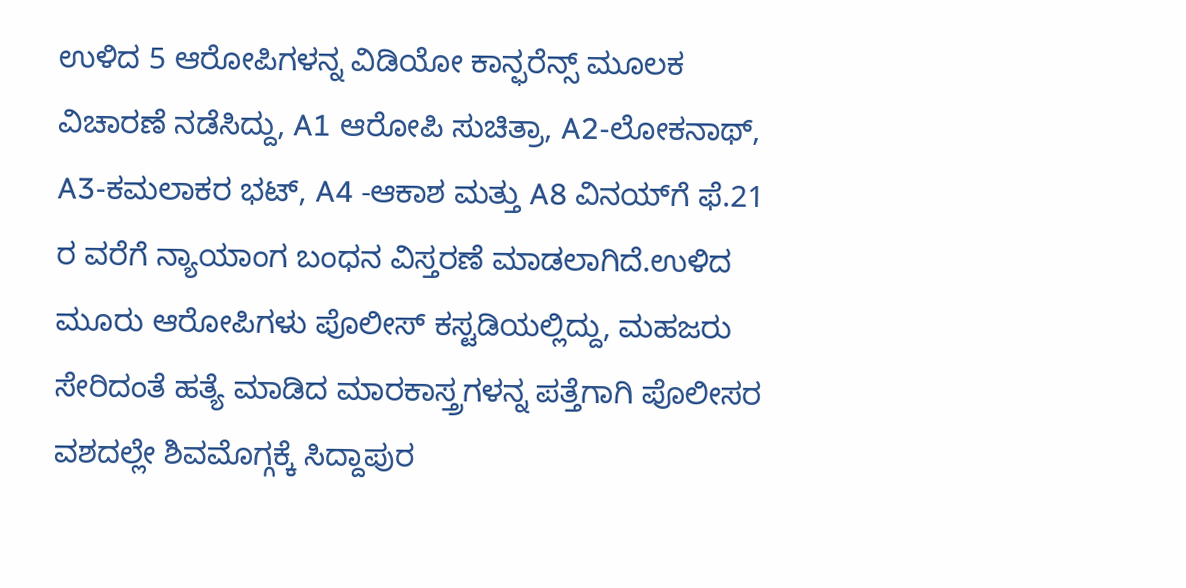ಉಳಿದ 5 ಆರೋಪಿಗಳನ್ನ ವಿಡಿಯೋ ಕಾನ್ಫರೆನ್ಸ್ ಮೂಲಕ ವಿಚಾರಣೆ ನಡೆಸಿದ್ದು, A1 ಆರೋಪಿ ಸುಚಿತ್ರಾ, A2-ಲೋಕನಾಥ್, A3-ಕಮಲಾಕರ ಭಟ್, A4 -ಆಕಾಶ ಮತ್ತು A8 ವಿನಯ್‌ಗೆ ಫೆ.21 ರ ವರೆಗೆ ನ್ಯಾಯಾಂಗ ಬಂಧನ ವಿಸ್ತರಣೆ ಮಾಡಲಾಗಿದೆ.ಉಳಿದ ಮೂರು ಆರೋಪಿಗಳು ಪೊಲೀಸ್ ಕಸ್ಟಡಿಯಲ್ಲಿದ್ದು, ಮಹಜರು ಸೇರಿದಂತೆ ಹತ್ಯೆ ಮಾಡಿದ ಮಾರಕಾಸ್ತ್ರಗಳನ್ನ ಪತ್ತೆಗಾಗಿ ಪೊಲೀಸರ ವಶದಲ್ಲೇ ಶಿವಮೊಗ್ಗಕ್ಕೆ ಸಿದ್ದಾಪುರ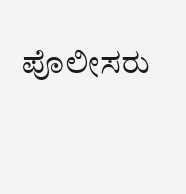ಪೊಲೀಸರು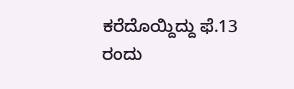ಕರೆದೊಯ್ದಿದ್ದು ಫೆ.13 ರಂದು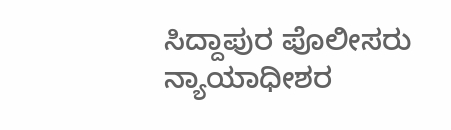ಸಿದ್ದಾಪುರ ಪೊಲೀಸರು ನ್ಯಾಯಾಧೀಶರ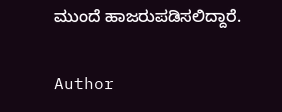ಮುಂದೆ ಹಾಜರುಪಡಿಸಲಿದ್ದಾರೆ.

Author